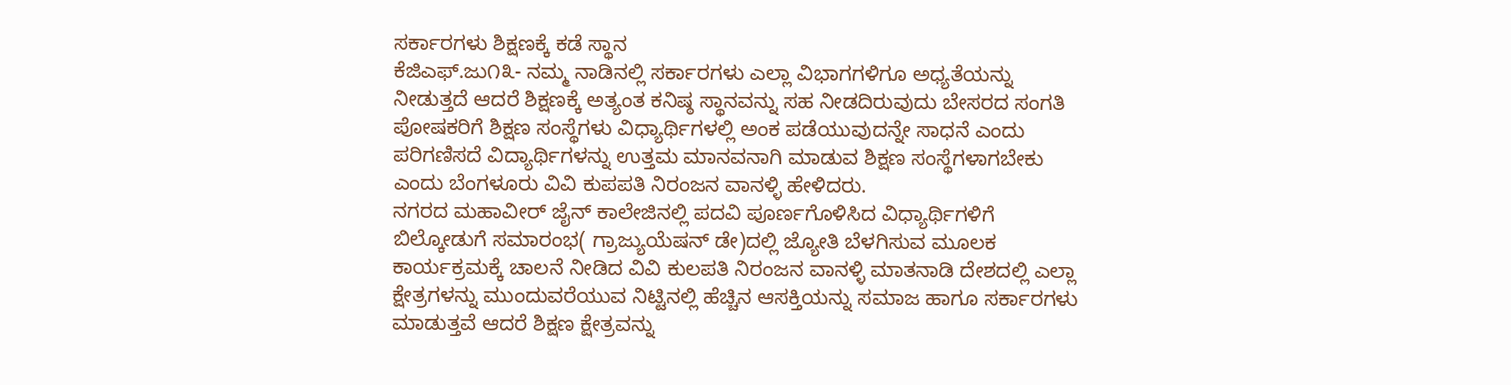ಸರ್ಕಾರಗಳು ಶಿಕ್ಷಣಕ್ಕೆ ಕಡೆ ಸ್ಥಾನ
ಕೆಜಿಎಫ್.ಜು೧೩- ನಮ್ಮ ನಾಡಿನಲ್ಲಿ ಸರ್ಕಾರಗಳು ಎಲ್ಲಾ ವಿಭಾಗಗಳಿಗೂ ಅಧ್ಯತೆಯನ್ನು ನೀಡುತ್ತದೆ ಆದರೆ ಶಿಕ್ಷಣಕ್ಕೆ ಅತ್ಯಂತ ಕನಿಷ್ಠ ಸ್ಥಾನವನ್ನು ಸಹ ನೀಡದಿರುವುದು ಬೇಸರದ ಸಂಗತಿ ಪೋಷಕರಿಗೆ ಶಿಕ್ಷಣ ಸಂಸ್ಥೆಗಳು ವಿಧ್ಯಾರ್ಥಿಗಳಲ್ಲಿ ಅಂಕ ಪಡೆಯುವುದನ್ನೇ ಸಾಧನೆ ಎಂದು ಪರಿಗಣಿಸದೆ ವಿದ್ಯಾರ್ಥಿಗಳನ್ನು ಉತ್ತಮ ಮಾನವನಾಗಿ ಮಾಡುವ ಶಿಕ್ಷಣ ಸಂಸ್ಥೆಗಳಾಗಬೇಕು ಎಂದು ಬೆಂಗಳೂರು ವಿವಿ ಕುಪಪತಿ ನಿರಂಜನ ವಾನಳ್ಳಿ ಹೇಳಿದರು.
ನಗರದ ಮಹಾವೀರ್ ಜೈನ್ ಕಾಲೇಜಿನಲ್ಲಿ ಪದವಿ ಪೂರ್ಣಗೊಳಿಸಿದ ವಿಧ್ಯಾರ್ಥಿಗಳಿಗೆ ಬಿಲ್ಕೋಡುಗೆ ಸಮಾರಂಭ( ಗ್ರಾಜ್ಯುಯೆಷನ್ ಡೇ)ದಲ್ಲಿ ಜ್ಯೋತಿ ಬೆಳಗಿಸುವ ಮೂಲಕ ಕಾರ್ಯಕ್ರಮಕ್ಕೆ ಚಾಲನೆ ನೀಡಿದ ವಿವಿ ಕುಲಪತಿ ನಿರಂಜನ ವಾನಳ್ಳಿ ಮಾತನಾಡಿ ದೇಶದಲ್ಲಿ ಎಲ್ಲಾ ಕ್ಷೇತ್ರಗಳನ್ನು ಮುಂದುವರೆಯುವ ನಿಟ್ಟಿನಲ್ಲಿ ಹೆಚ್ಚಿನ ಆಸಕ್ತಿಯನ್ನು ಸಮಾಜ ಹಾಗೂ ಸರ್ಕಾರಗಳು ಮಾಡುತ್ತವೆ ಆದರೆ ಶಿಕ್ಷಣ ಕ್ಷೇತ್ರವನ್ನು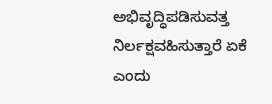ಅಭಿವೃದ್ಧಿಪಡಿಸುವತ್ತ ನಿರ್ಲಕ್ಷವಹಿಸುತ್ತಾರೆ ಏಕೆ ಎಂದು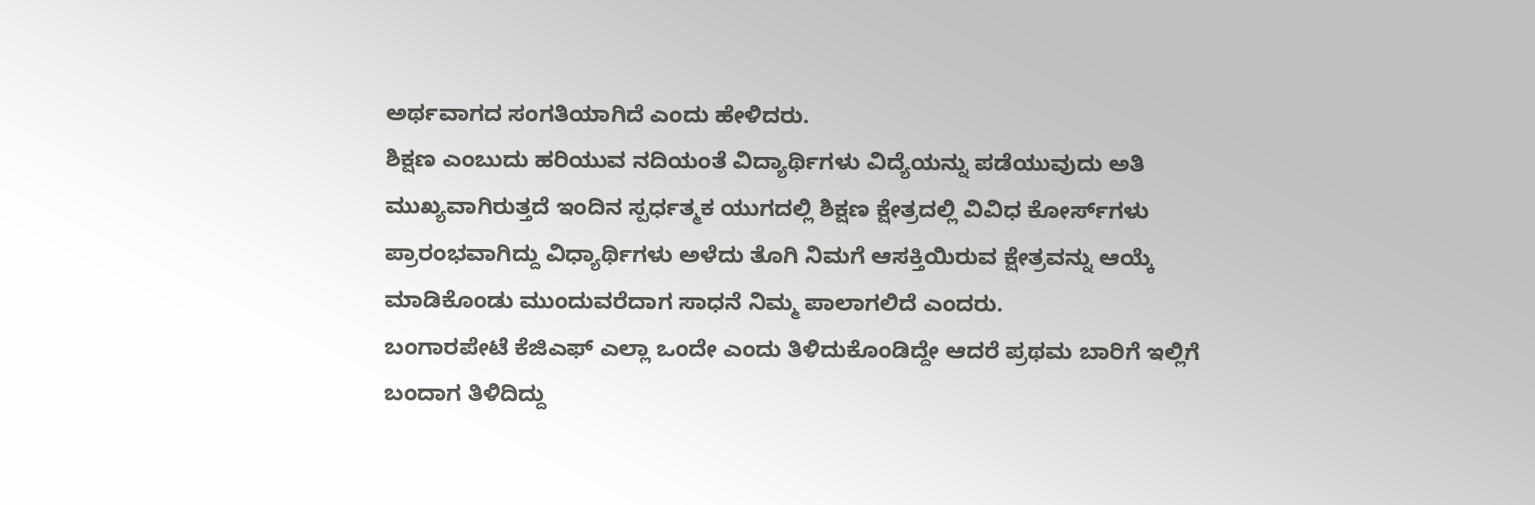ಅರ್ಥವಾಗದ ಸಂಗತಿಯಾಗಿದೆ ಎಂದು ಹೇಳಿದರು.
ಶಿಕ್ಷಣ ಎಂಬುದು ಹರಿಯುವ ನದಿಯಂತೆ ವಿದ್ಯಾರ್ಥಿಗಳು ವಿದ್ಯೆಯನ್ನು ಪಡೆಯುವುದು ಅತಿ ಮುಖ್ಯವಾಗಿರುತ್ತದೆ ಇಂದಿನ ಸ್ಪರ್ಧತ್ಮಕ ಯುಗದಲ್ಲಿ ಶಿಕ್ಷಣ ಕ್ಷೇತ್ರದಲ್ಲಿ ವಿವಿಧ ಕೋರ್ಸ್‌ಗಳು ಪ್ರಾರಂಭವಾಗಿದ್ದು ವಿಧ್ಯಾರ್ಥಿಗಳು ಅಳೆದು ತೊಗಿ ನಿಮಗೆ ಆಸಕ್ತಿಯಿರುವ ಕ್ಷೇತ್ರವನ್ನು ಆಯ್ಕೆ ಮಾಡಿಕೊಂಡು ಮುಂದುವರೆದಾಗ ಸಾಧನೆ ನಿಮ್ಮ ಪಾಲಾಗಲಿದೆ ಎಂದರು.
ಬಂಗಾರಪೇಟೆ ಕೆಜಿಎಫ್ ಎಲ್ಲಾ ಒಂದೇ ಎಂದು ತಿಳಿದುಕೊಂಡಿದ್ದೇ ಆದರೆ ಪ್ರಥಮ ಬಾರಿಗೆ ಇಲ್ಲಿಗೆ ಬಂದಾಗ ತಿಳಿದಿದ್ದು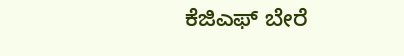ಕೆಜಿಎಫ್ ಬೇರೆ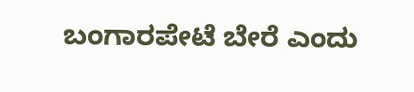ಬಂಗಾರಪೇಟೆ ಬೇರೆ ಎಂದು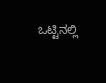ಒಟ್ಟಿನಲ್ಲಿ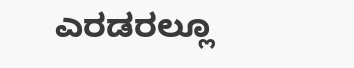ಎರಡರಲ್ಲೂ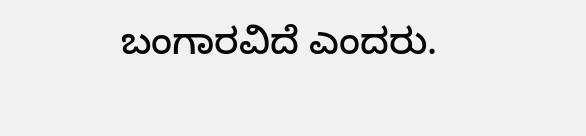ಬಂಗಾರವಿದೆ ಎಂದರು.